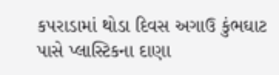કપરાડામાં થોડા દિવસ અગાઉ કુંભઘાટ પાસે પ્લાસ્ટિકના દાણા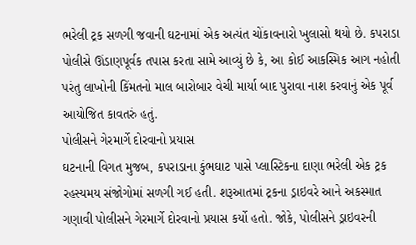ભરેલી ટ્રક સળગી જવાની ઘટનામાં એક અત્યંત ચોંકાવનારો ખુલાસો થયો છે. કપરાડા પોલીસે ઊંડાણપૂર્વક તપાસ કરતા સામે આવ્યું છે કે, આ કોઈ આકસ્મિક આગ નહોતી પરંતુ લાખોની કિંમતનો માલ બારોબાર વેચી માર્યા બાદ પુરાવા નાશ કરવાનું એક પૂર્વ આયોજિત કાવતરું હતું.
પોલીસને ગેરમાર્ગે દોરવાનો પ્રયાસ
ઘટનાની વિગત મુજબ, કપરાડાના કુંભઘાટ પાસે પ્લાસ્ટિકના દાણા ભરેલી એક ટ્રક રહસ્યમય સંજોગોમાં સળગી ગઈ હતી. શરૂઆતમાં ટ્રકના ડ્રાઇવરે આને અકસ્માત ગણાવી પોલીસને ગેરમાર્ગે દોરવાનો પ્રયાસ કર્યો હતો. જોકે, પોલીસને ડ્રાઇવરની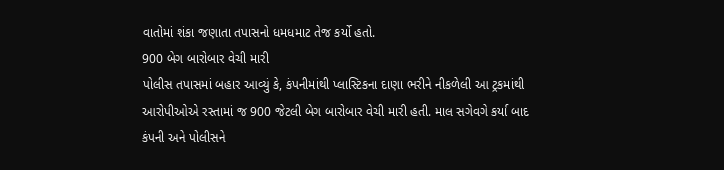વાતોમાં શંકા જણાતા તપાસનો ધમધમાટ તેજ કર્યો હતો.
900 બેગ બારોબાર વેચી મારી
પોલીસ તપાસમાં બહાર આવ્યું કે, કંપનીમાંથી પ્લાસ્ટિકના દાણા ભરીને નીકળેલી આ ટ્રકમાંથી આરોપીઓએ રસ્તામાં જ 900 જેટલી બેગ બારોબાર વેચી મારી હતી. માલ સગેવગે કર્યા બાદ કંપની અને પોલીસને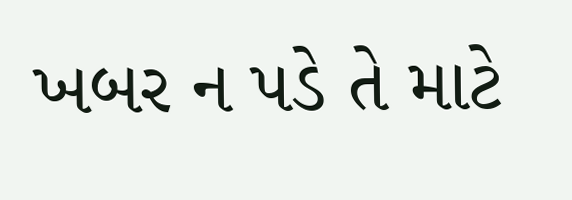ખબર ન પડે તે માટે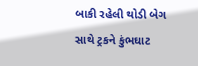બાકી રહેલી થોડી બેગ સાથે ટ્રકને કુંભઘાટ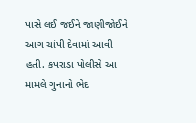પાસે લઈ જઈને જાણીજોઈને આગ ચાંપી દેવામાં આવી હતી. કપરાડા પોલીસે આ મામલે ગુનાનો ભેદ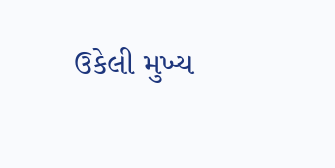ઉકેલી મુખ્ય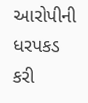આરોપીની ધરપકડ કરી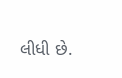લીધી છે.